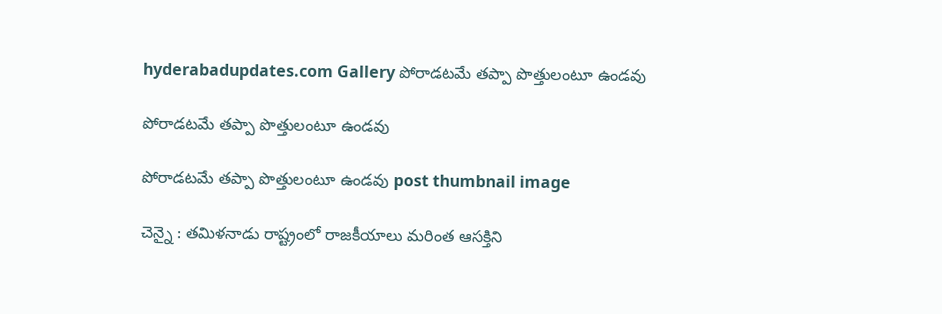hyderabadupdates.com Gallery పోరాడ‌ట‌మే త‌ప్పా పొత్తులంటూ ఉండ‌వు

పోరాడ‌ట‌మే త‌ప్పా పొత్తులంటూ ఉండ‌వు

పోరాడ‌ట‌మే త‌ప్పా పొత్తులంటూ ఉండ‌వు post thumbnail image

చెన్నై : త‌మిళ‌నాడు రాష్ట్రంలో రాజకీయాలు మ‌రింత ఆస‌క్తిని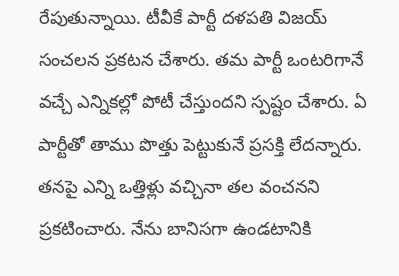రేపుతున్నాయి. టీవీకే పార్టీ ద‌ళ‌ప‌తి విజ‌య్ సంచ‌ల‌న ప్ర‌క‌ట‌న చేశారు. త‌మ పార్టీ ఒంట‌రిగానే వ‌చ్చే ఎన్నిక‌ల్లో పోటీ చేస్తుంద‌ని స్ప‌ష్టం చేశారు. ఏ పార్టీతో తాము పొత్తు పెట్టుకునే ప్ర‌స‌క్తి లేద‌న్నారు. త‌న‌పై ఎన్ని ఒత్తిళ్లు వ‌చ్చినా త‌ల వంచన‌ని ప్ర‌క‌టించారు. నేను బానిసగా ఉండటానికి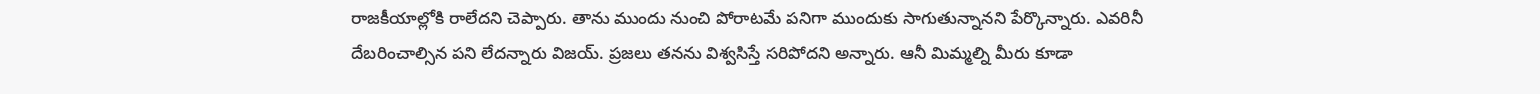రాజకీయాల్లోకి రాలేదని చెప్పారు. తాను ముందు నుంచి పోరాట‌మే ప‌నిగా ముందుకు సాగుతున్నాన‌ని పేర్కొన్నారు. ఎవ‌రినీ దేబ‌రించాల్సిన ప‌ని లేద‌న్నారు విజ‌య్. ప్ర‌జ‌లు త‌న‌ను విశ్వ‌సిస్తే స‌రిపోద‌ని అన్నారు. ఆనీ మిమ్మ‌ల్ని మీరు కూడా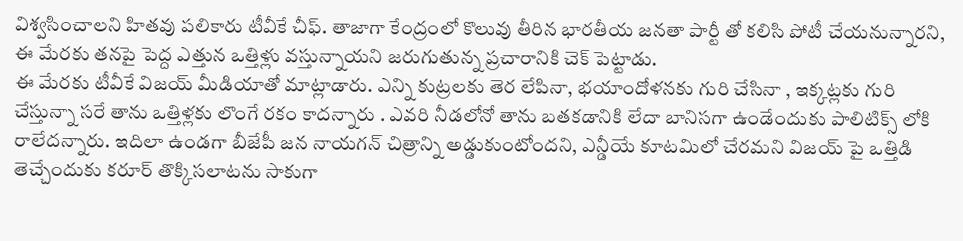విశ్వ‌సించాలని హిత‌వు ప‌లికారు టీవీకే చీఫ్‌. తాజాగా కేంద్రంలో కొలువు తీరిన భార‌తీయ జ‌న‌తా పార్టీ తో క‌లిసి పోటీ చేయ‌నున్నార‌ని, ఈ మేర‌కు త‌నపై పెద్ద ఎత్తున ఒత్తిళ్లు వ‌స్తున్నాయ‌ని జ‌రుగుతున్న ప్ర‌చారానికి చెక్ పెట్టాడు.
ఈ మేర‌కు టీవీకే విజ‌య్ మీడియాతో మాట్లాడారు. ఎన్ని కుట్ర‌ల‌కు తెర లేపినా, భ‌యాందోళ‌న‌కు గురి చేసినా , ఇక్క‌ట్లకు గురి చేస్తున్నా స‌రే తాను ఒత్తిళ్ల‌కు లొంగే ర‌కం కాద‌న్నారు . ఎవ‌రి నీడ‌లోనో తాను బ‌త‌క‌డానికి లేదా బానిస‌గా ఉండేందుకు పాలిటిక్స్ లోకి రాలేద‌న్నారు. ఇదిలా ఉండ‌గా బీజేపీ జ‌న నాయ‌గ‌న్ చిత్రాన్ని అడ్డుకుంటోంద‌ని, ఎన్డీయే కూట‌మిలో చేర‌మ‌ని విజ‌య్ పై ఒత్తిడి తెచ్చేందుకు క‌రూర్ తొక్కిస‌లాట‌ను సాకుగా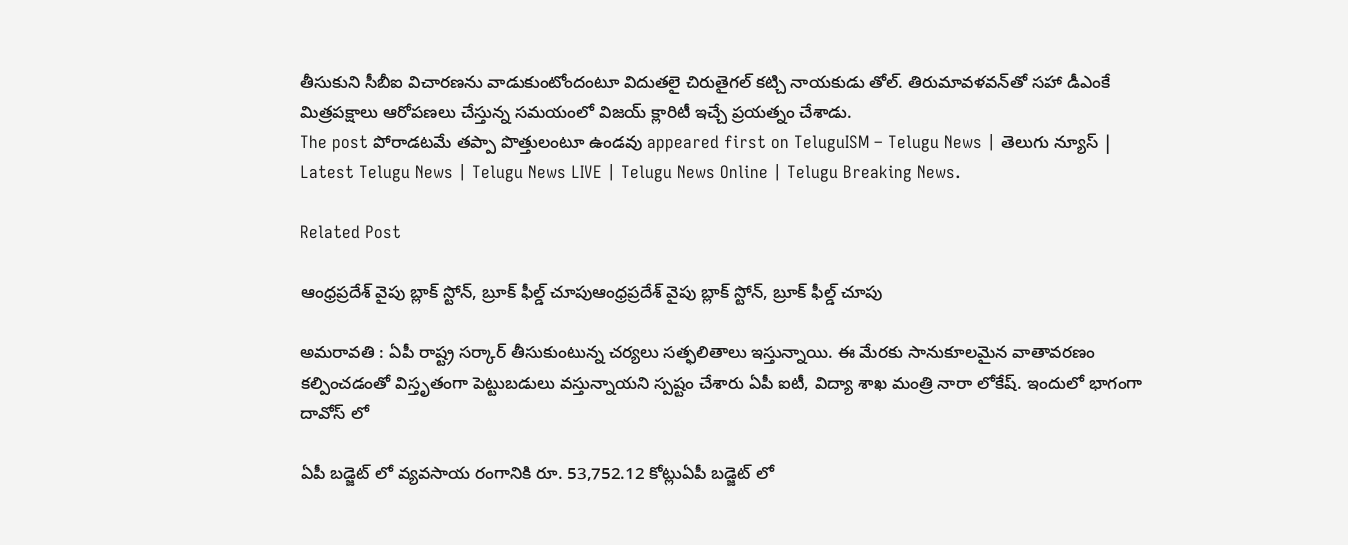తీసుకుని సీబీఐ విచార‌ణ‌ను వాడుకుంటోందంటూ విదుతలై చిరుతైగల్ కట్చి నాయకుడు తోల్. తిరుమావళవన్‌తో సహా డీఎంకే మిత్రపక్షాలు ఆరోపణలు చేస్తున్న సమయంలో విజ‌య్ క్లారిటీ ఇచ్చే ప్ర‌య‌త్నం చేశాడు.
The post పోరాడ‌ట‌మే త‌ప్పా పొత్తులంటూ ఉండ‌వు appeared first on TeluguISM – Telugu News | తెలుగు న్యూస్ | Latest Telugu News | Telugu News LIVE | Telugu News Online | Telugu Breaking News.

Related Post

ఆంధ్ర‌ప్ర‌దేశ్ వైపు బ్లాక్ స్టోన్, బ్రూక్ ఫీల్డ్ చూపుఆంధ్ర‌ప్ర‌దేశ్ వైపు బ్లాక్ స్టోన్, బ్రూక్ ఫీల్డ్ చూపు

అమ‌రావ‌తి : ఏపీ రాష్ట్ర స‌ర్కార్ తీసుకుంటున్న చ‌ర్య‌లు స‌త్ఫ‌లితాలు ఇస్తున్నాయి. ఈ మేర‌కు సానుకూలమైన వాతావ‌ర‌ణం క‌ల్పించ‌డంతో విస్తృతంగా పెట్టుబ‌డులు వ‌స్తున్నాయ‌ని స్ప‌ష్టం చేశారు ఏపీ ఐటీ, విద్యా శాఖ మంత్రి నారా లోకేష్. ఇందులో భాగంగా దావోస్ లో

ఏపీ బ‌డ్జెట్ లో వ్య‌వ‌సాయ రంగానికి రూ. 53,752.12 కోట్లుఏపీ బ‌డ్జెట్ లో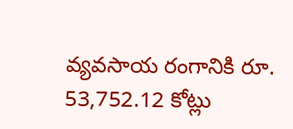వ్య‌వ‌సాయ రంగానికి రూ. 53,752.12 కోట్లు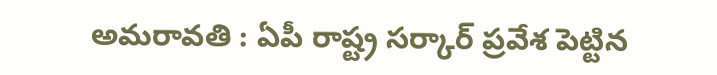అమ‌రావ‌తి : ఏపీ రాష్ట్ర స‌ర్కార్ ప్ర‌వేశ పెట్టిన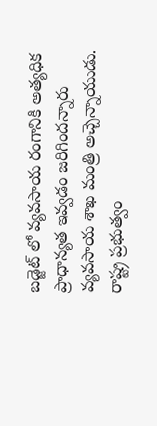బ‌డ్జెట్ లో వ్య‌వసాయ రంగానికి అత్య‌ధిక ప్రాధాన్య‌త ఇవ్వ‌డం జ‌రిగింద‌న్నారు వ్య‌వ‌సాయ శాఖ మంత్రి అచ్చెన్నాయుడు. రాష్ట్ర ప్రభుత్వం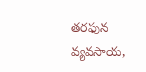తరఫున వ్యవసాయ‌,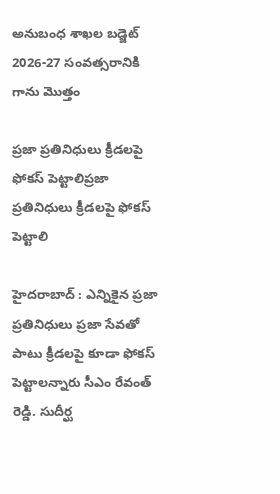అనుబంధ శాఖల బడ్జెట్ 2026-27 సంవత్సరానికి గాను మొత్తం

ప్ర‌జా ప్ర‌తినిధులు క్రీడ‌ల‌పై ఫోక‌స్ పెట్టాలిప్ర‌జా ప్ర‌తినిధులు క్రీడ‌ల‌పై ఫోక‌స్ పెట్టాలి

హైద‌రాబాద్ : ఎన్నికైన ప్ర‌జా ప్ర‌తినిధులు ప్ర‌జా సేవ‌తో పాటు క్రీడ‌ల‌పై కూడా ఫోక‌స్ పెట్టాల‌న్నారు సీఎం రేవంత్ రెడ్డి. సుదీర్ఘ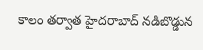కాలం తర్వాత హైదరాబాద్ నడిబొడ్డున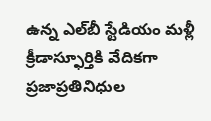ఉన్న ఎల్‌బీ స్టేడియం మళ్లీ క్రీడాస్ఫూర్తికి వేదికగా ప్రజాప్రతినిధుల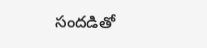సందడితో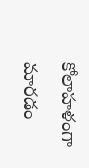కోలాహళంగా మారడం